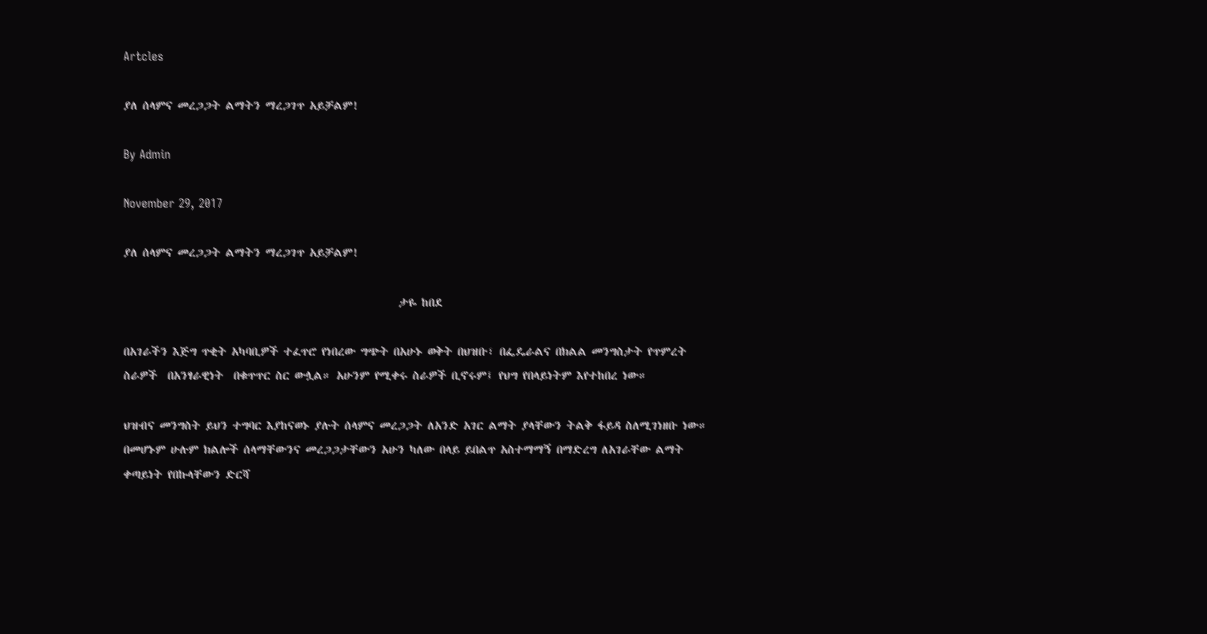Artcles

ያለ ሰላምና መረጋጋት ልማትን ማረጋገጥ አይቻልም!

By Admin

November 29, 2017

ያለ ሰላምና መረጋጋት ልማትን ማረጋገጥ አይቻልም!

                                                       ታዬ ከበደ

በአገራችን እጅግ ጥቂት አካባቢዎች ተፈጥሮ የነበረው ግጭት በአሁኑ ወቅት በህዝቡ፣ በፌዴራልና በክልል መንግስታት የጥምረት ስራዎች  በአንፃራዊነት  በቁጥጥር ስር ውሏል። አሁንም የሚቀሩ ስራዎች ቢኖሩም፤ የህግ የበላይነትም እየተከበረ ነው።

ህዝብና መንግስት ይህን ተግባር እያከናወኑ ያሉት ሰላምና መረጋጋት ለአንድ አገር ልማት ያላቸውን ትልቅ ፋይዳ ስለሚገነዘቡ ነው። በመሆኑም ሁሉም ክልሎች ሰላማቸውንና መረጋጋታቸውን አሁን ካለው በላይ ይበልጥ አስተማማኝ በማድረግ ለአገራቸው ልማት ቀጣይነት የበኩላቸውን ድርሻ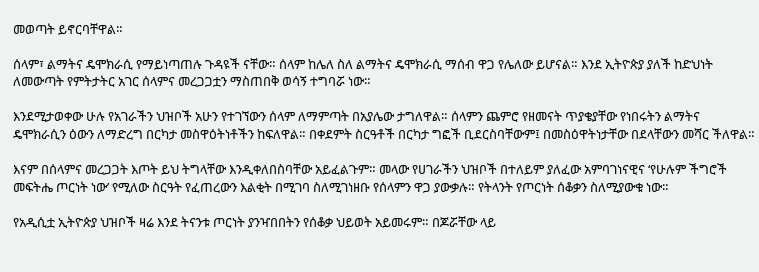መወጣት ይኖርባቸዋል።

ሰላም፣ ልማትና ዴሞክራሲ የማይነጣጠሉ ጉዳዩች ናቸው። ሰላም ከሌለ ስለ ልማትና ዴሞክራሲ ማሰብ ዋጋ የሌለው ይሆናል። እንደ ኢትዮጵያ ያለች ከድህነት ለመውጣት የምትታትር አገር ሰላምና መረጋጋቷን ማስጠበቅ ወሳኝ ተግባሯ ነው።

እንደሚታወቀው ሁሉ የአገራችን ህዝቦች አሁን የተገኘውን ሰላም ለማምጣት በአያሌው ታግለዋል። ሰላምን ጨምሮ የዘመናት ጥያቄያቸው የነበሩትን ልማትና ዴሞክራሲን ዕውን ለማድረግ በርካታ መስዋዕትነቶችን ከፍለዋል። በቀደምት ስርዓቶች በርካታ ግፎች ቢደርስባቸውም፤ በመስዕዋትነታቸው በደላቸውን መሻር ችለዋል።

እናም በሰላምና መረጋጋት እጦት ይህ ትግላቸው እንዲቀለበስባቸው አይፈልጉም። መላው የሀገራችን ህዝቦች በተለይም ያለፈው አምባገነናዊና ‘የሁሉም ችግሮች መፍትሔ ጦርነት ነው’ የሚለው ስርዓት የፈጠረውን እልቂት በሚገባ ስለሚገነዘቡ የሰላምን ዋጋ ያውቃሉ። የትላንት የጦርነት ሰቆቃን ስለሚያውቁ ነው።

የአዲሲቷ ኢትዮጵያ ህዝቦች ዛሬ እንደ ትናንቱ ጦርነት ያንዣበበትን የሰቆቃ ህይወት አይመሩም። በጆሯቸው ላይ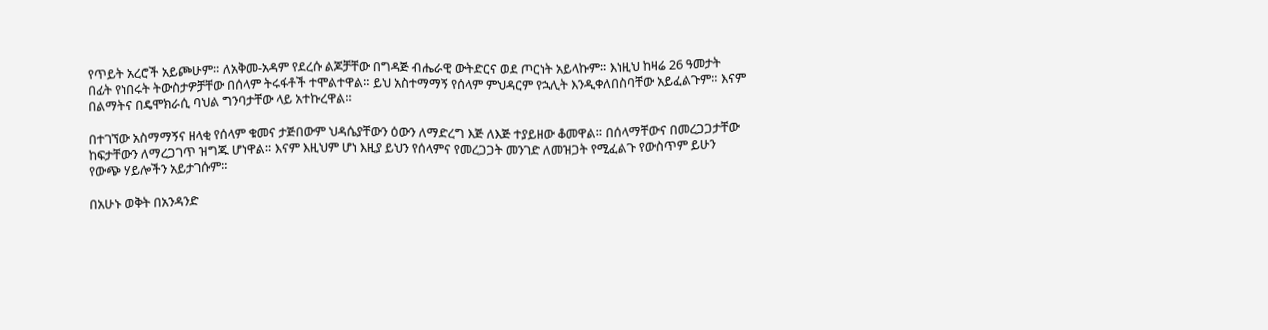የጥይት አረሮች አይጮሁም። ለአቅመ-አዳም የደረሱ ልጆቻቸው በግዳጅ ብሔራዊ ውትድርና ወደ ጦርነት አይላኩም። እነዚህ ከዛሬ 26 ዓመታት በፊት የነበሩት ትውስታዎቻቸው በሰላም ትሩፋቶች ተሞልተዋል። ይህ አስተማማኝ የሰላም ምህዳርም የኋሊት እንዲቀለበስባቸው አይፈልጉም። እናም በልማትና በዴሞክራሲ ባህል ግንባታቸው ላይ አተኩረዋል።

በተገኘው አስማማኝና ዘላቂ የሰላም ቁመና ታጅበውም ህዳሴያቸውን ዕውን ለማድረግ እጅ ለእጅ ተያይዘው ቆመዋል። በሰላማቸውና በመረጋጋታቸው ከፍታቸውን ለማረጋገጥ ዝግጁ ሆነዋል። እናም እዚህም ሆነ እዚያ ይህን የሰላምና የመረጋጋት መንገድ ለመዝጋት የሚፈልጉ የውስጥም ይሁን የውጭ ሃይሎችን አይታገሱም።

በአሁኑ ወቅት በአንዳንድ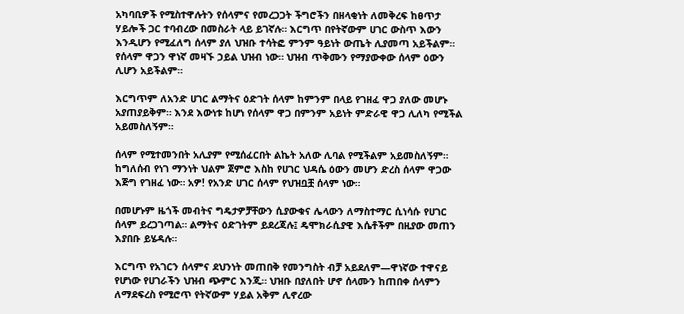አካባቢዎች የሚስተዋሉትን የሰላምና የመረጋጋት ችግሮችን በዘላቂነት ለመቅረፍ ከፀጥታ ሃይሎች ጋር ተባብረው በመስራት ላይ ይገኛሉ። እርግጥ በየትኛውም ሀገር ውስጥ እውን እንዲሆን የሚፈለግ ሰላም ያለ ህዝቡ ተሳትፎ ምንም ዓይነት ውጤት ሊያመጣ አይችልም። የሰላም ዋጋን ዋነኛ መዛኙ ኃይል ህዝብ ነው። ህዝብ ጥቅሙን የማያውቀው ሰላም ዕውን ሊሆን አይችልም።

እርግጥም ለአንድ ሀገር ልማትና ዕድገት ሰላም ከምንም በላይ የገዘፈ ዋጋ ያለው መሆኑ አያጠያይቅም። እንደ እውነቱ ከሆነ የሰላም ዋጋ በምንም አይነት ምድራዊ ዋጋ ሊለካ የሚችል አይመስለኝም።

ሰላም የሚተመንበት አሊያም የሚሰፈርበት ልኬት አለው ሊባል የሚችልም አይመስለኝም። ከግለሰብ የነገ ማንነት ህልም ጀምሮ እስከ የሀገር ህዳሴ ዕውን መሆን ድረስ ሰላም ዋጋው እጅግ የገዘፈ ነው። አዎ! የአንድ ሀገር ሰላም የህዝቧቿ ሰላም ነው።

በመሆኑም ዜጎች መብትና ግዴታዎቻቸውን ሲያውቁና ሌላውን ለማስተማር ሲነሳሱ የሀገር ሰላም ይረጋገጣል። ልማትና ዕድገትም ይደረጃሉ፤ ዴሞክራሲያዊ እሴቶችም በዚያው መጠን እያበቡ ይሄዳሉ።

እርግጥ የአገርን ሰላምና ደህንነት መጠበቅ የመንግስት ብቻ አይደለም—ዋነኛው ተዋናይ የሆነው የሀገራችን ህዝብ ጭምር እንጂ። ህዝቡ በያለበት ሆኖ ሰላሙን ከጠበቀ ሰላምን ለማደፍረስ የሚሮጥ የትኛውም ሃይል አቅም ሊኖረው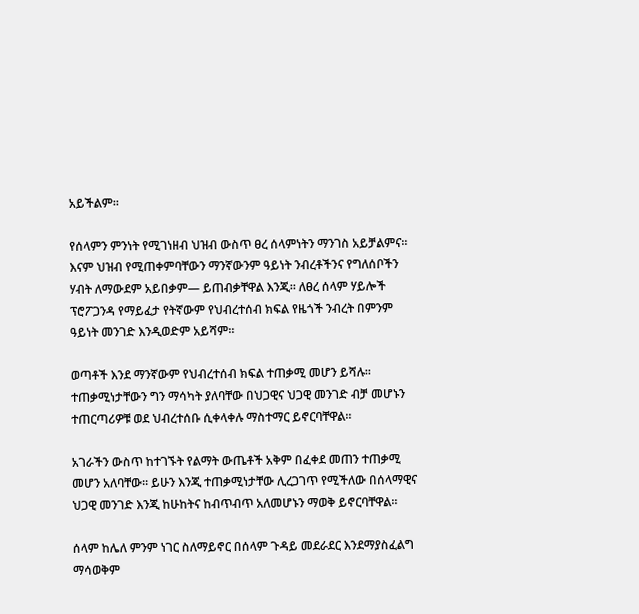አይችልም።

የሰላምን ምንነት የሚገነዘብ ህዝብ ውስጥ ፀረ ሰላምነትን ማንገስ አይቻልምና። እናም ህዝብ የሚጠቀምባቸውን ማንኛውንም ዓይነት ንብረቶችንና የግለሰቦችን ሃብት ለማውደም አይበቃም— ይጠብቃቸዋል እንጂ። ለፀረ ሰላም ሃይሎች ፕሮፖጋንዳ የማይፈታ የትኛውም የህብረተሰብ ክፍል የዜጎች ንብረት በምንም ዓይነት መንገድ እንዲወድም አይሻም።

ወጣቶች እንደ ማንኛውም የህብረተሰብ ክፍል ተጠቃሚ መሆን ይሻሉ። ተጠቃሚነታቸውን ግን ማሳካት ያለባቸው በህጋዊና ህጋዊ መንገድ ብቻ መሆኑን ተጠርጣሪዎቹ ወደ ህብረተሰቡ ሲቀላቀሉ ማስተማር ይኖርባቸዋል።

አገራችን ውስጥ ከተገኙት የልማት ውጤቶች አቅም በፈቀደ መጠን ተጠቃሚ መሆን አለባቸው። ይሁን እንጂ ተጠቃሚነታቸው ሊረጋገጥ የሚችለው በሰላማዊና ህጋዊ መንገድ እንጂ ከሁከትና ከብጥብጥ አለመሆኑን ማወቅ ይኖርባቸዋል።

ሰላም ከሌለ ምንም ነገር ስለማይኖር በሰላም ጉዳይ መደራደር እንደማያስፈልግ ማሳወቅም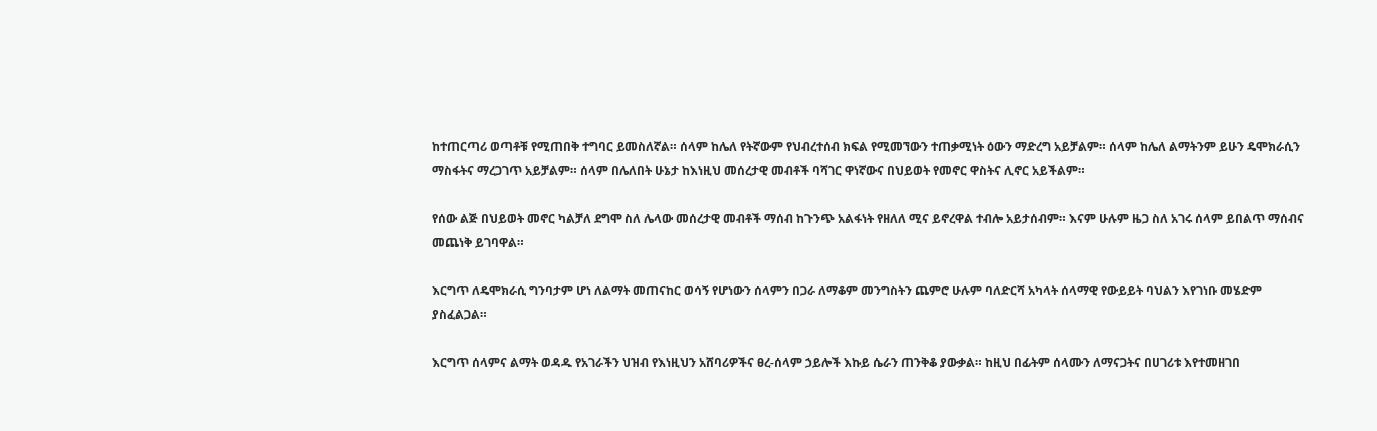ከተጠርጣሪ ወጣቶቹ የሚጠበቅ ተግባር ይመስለኛል። ሰላም ከሌለ የትኛውም የህብረተሰብ ክፍል የሚመኘውን ተጠቃሚነት ዕውን ማድረግ አይቻልም። ሰላም ከሌለ ልማትንም ይሁን ዴሞክራሲን ማስፋትና ማረጋገጥ አይቻልም። ሰላም በሌለበት ሁኔታ ከእነዚህ መሰረታዊ መብቶች ባሻገር ዋነኛውና በህይወት የመኖር ዋስትና ሊኖር አይችልም።

የሰው ልጅ በህይወት መኖር ካልቻለ ደግሞ ስለ ሌላው መሰረታዊ መብቶች ማሰብ ከጉንጭ አልፋነት የዘለለ ሚና ይኖረዋል ተብሎ አይታሰብም። እናም ሁሉም ዜጋ ስለ አገሩ ሰላም ይበልጥ ማሰብና መጨነቅ ይገባዋል።

እርግጥ ለዴሞክራሲ ግንባታም ሆነ ለልማት መጠናከር ወሳኝ የሆነውን ሰላምን በጋራ ለማቆም መንግስትን ጨምሮ ሁሉም ባለድርሻ አካላት ሰላማዊ የውይይት ባህልን እየገነቡ መሄድም ያስፈልጋል።

እርግጥ ሰላምና ልማት ወዳዱ የአገራችን ህዝብ የእነዚህን አሸባሪዎችና ፀረ-ሰላም ኃይሎች እኩይ ሴራን ጠንቅቆ ያውቃል። ከዚህ በፊትም ሰላሙን ለማናጋትና በሀገሪቱ እየተመዘገበ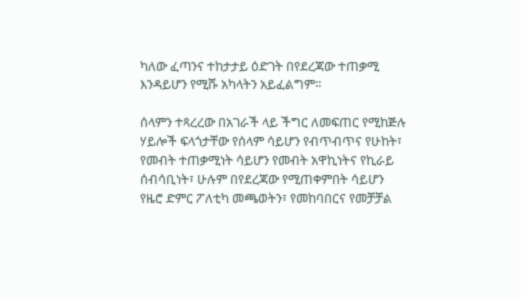ካለው ፈጣንና ተከታታይ ዕድገት በየደረጃው ተጠቃሚ እንዳይሆን የሚሹ አካላትን አይፈልግም።

ሰላምን ተጻረረው በአገራች ላይ ችግር ለመፍጠር የሚከጅሉ ሃይሎች ፍላጎታቸው የሰላም ሳይሆን የብጥብጥና የሁከት፣ የመብት ተጠቃሚነት ሳይሆን የመብት አዋኪነትና የኪራይ ሰብሳቢነት፣ ሁሉም በየደረጃው የሚጠቀምበት ሳይሆን የዜሮ ድምር ፖለቲካ መጫወትን፣ የመከባበርና የመቻቻል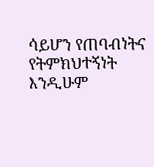ሳይሆን የጠባብነትና የትምክህተኝነት እንዲሁም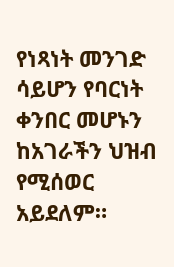የነጻነት መንገድ ሳይሆን የባርነት ቀንበር መሆኑን ከአገራችን ህዝብ የሚሰወር አይደለም።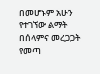በመሆኑም አሁን የተገኘው ልማት በሰላምና መረጋጋት የመጣ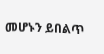መሆኑን ይበልጥ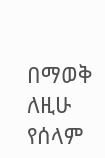በማወቅ ለዚሁ የሰላም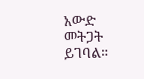አውድ መትጋት ይገባል።